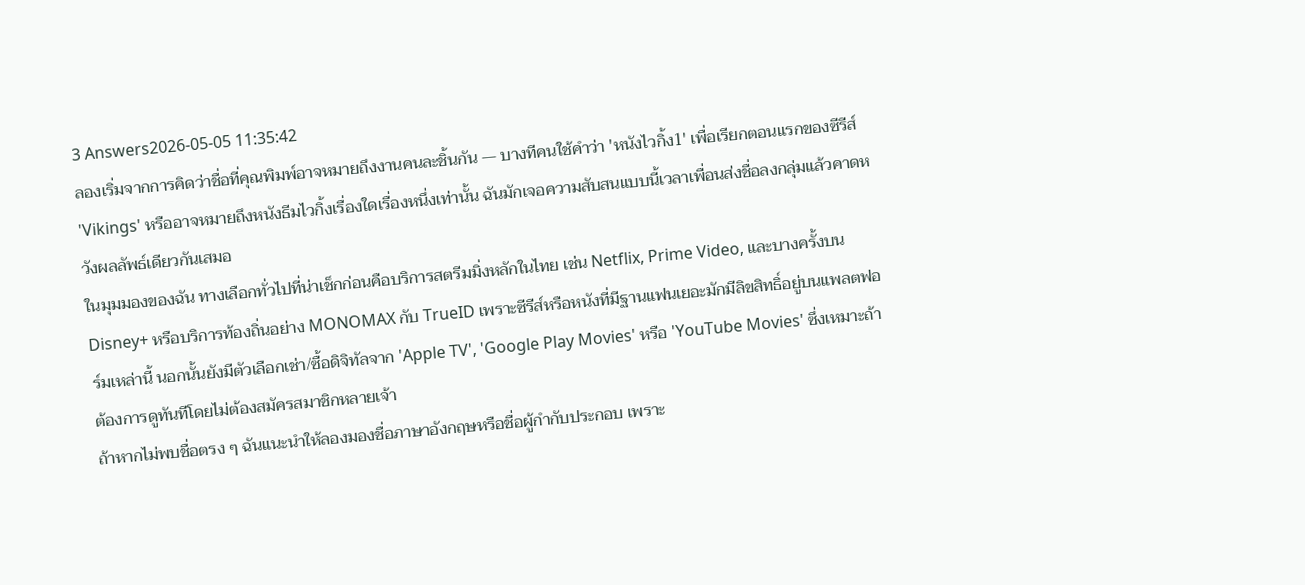3 Answers2026-05-05 11:35:42
ลองเริ่มจากการคิดว่าชื่อที่คุณพิมพ์อาจหมายถึงงานคนละชิ้นกัน — บางทีคนใช้คำว่า 'หนังไวกิ้ง1' เพื่อเรียกตอนแรกของซีรีส์ 'Vikings' หรืออาจหมายถึงหนังธีมไวกิ้งเรื่องใดเรื่องหนึ่งเท่านั้น ฉันมักเจอความสับสนแบบนี้เวลาเพื่อนส่งชื่อลงกลุ่มแล้วคาดหวังผลลัพธ์เดียวกันเสมอ
ในมุมมองของฉัน ทางเลือกทั่วไปที่น่าเช็กก่อนคือบริการสตรีมมิ่งหลักในไทย เช่น Netflix, Prime Video, และบางครั้งบน Disney+ หรือบริการท้องถิ่นอย่าง MONOMAX กับ TrueID เพราะซีรีส์หรือหนังที่มีฐานแฟนเยอะมักมีลิขสิทธิ์อยู่บนแพลตฟอร์มเหล่านี้ นอกนั้นยังมีตัวเลือกเช่า/ซื้อดิจิทัลจาก 'Apple TV', 'Google Play Movies' หรือ 'YouTube Movies' ซึ่งเหมาะถ้าต้องการดูทันทีโดยไม่ต้องสมัครสมาชิกหลายเจ้า
ถ้าหากไม่พบชื่อตรง ๆ ฉันแนะนำให้ลองมองชื่อภาษาอังกฤษหรือชื่อผู้กำกับประกอบ เพราะ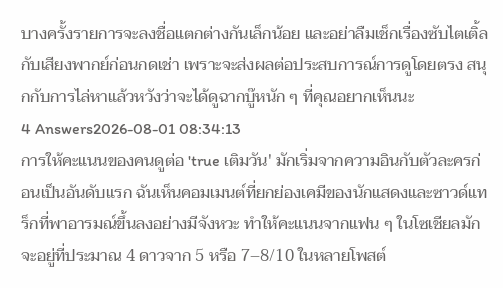บางครั้งรายการจะลงชื่อแตกต่างกันเล็กน้อย และอย่าลืมเช็กเรื่องซับไตเติ้ลกับเสียงพากย์ก่อนกดเช่า เพราะจะส่งผลต่อประสบการณ์การดูโดยตรง สนุกกับการไล่หาแล้วหวังว่าจะได้ดูฉากบู๊หนัก ๆ ที่คุณอยากเห็นนะ
4 Answers2026-08-01 08:34:13
การให้คะแนนของคนดูต่อ 'true เติมวัน' มักเริ่มจากความอินกับตัวละครก่อนเป็นอันดับแรก ฉันเห็นคอมเมนต์ที่ยกย่องเคมีของนักแสดงและซาวด์แทร็กที่พาอารมณ์ขึ้นลงอย่างมีจังหวะ ทำให้คะแนนจากแฟน ๆ ในโซเชียลมักจะอยู่ที่ประมาณ 4 ดาวจาก 5 หรือ 7–8/10 ในหลายโพสต์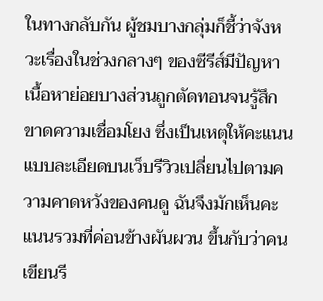ในทางกลับกัน ผู้ชมบางกลุ่มก็ชี้ว่าจังหวะเรื่องในช่วงกลางๆ ของซีรีส์มีปัญหา เนื้อหาย่อยบางส่วนถูกตัดทอนจนรู้สึกขาดความเชื่อมโยง ซึ่งเป็นเหตุให้คะแนนแบบละเอียดบนเว็บรีวิวเปลี่ยนไปตามความคาดหวังของคนดู ฉันจึงมักเห็นคะแนนรวมที่ค่อนข้างผันผวน ขึ้นกับว่าคนเขียนรี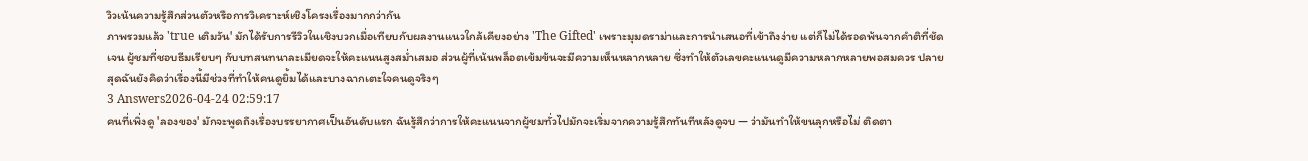วิวเน้นความรู้สึกส่วนตัวหรือการวิเคราะห์เชิงโครงเรื่องมากกว่ากัน
ภาพรวมแล้ว 'true เติมวัน' มักได้รับการรีวิวในเชิงบวกเมื่อเทียบกับผลงานแนวใกล้เคียงอย่าง 'The Gifted' เพราะมุมดราม่าและการนำเสนอที่เข้าถึงง่าย แต่ก็ไม่ได้รอดพ้นจากคำติที่ชัดเจน ผู้ชมที่ชอบธีมเรียบๆ กับบทสนทนาละเมียดจะให้คะแนนสูงสม่ำเสมอ ส่วนผู้ที่เน้นพล็อตเข้มข้นจะมีความเห็นหลากหลาย ซึ่งทำให้ตัวเลขคะแนนดูมีความหลากหลายพอสมควร ปลายสุดฉันยังคิดว่าเรื่องนี้มีช่วงที่ทำให้คนดูยิ้มได้และบางฉากเตะใจคนดูจริงๆ
3 Answers2026-04-24 02:59:17
คนที่เพิ่งดู 'ลองของ' มักจะพูดถึงเรื่องบรรยากาศเป็นอันดับแรก ฉันรู้สึกว่าการให้คะแนนจากผู้ชมทั่วไปมักจะเริ่มจากความรู้สึกทันทีหลังดูจบ — ว่ามันทำให้ขนลุกหรือไม่ ติดตา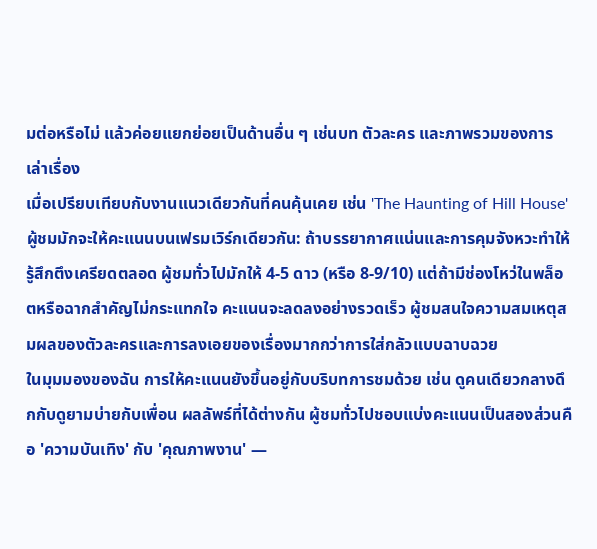มต่อหรือไม่ แล้วค่อยแยกย่อยเป็นด้านอื่น ๆ เช่นบท ตัวละคร และภาพรวมของการเล่าเรื่อง
เมื่อเปรียบเทียบกับงานแนวเดียวกันที่คนคุ้นเคย เช่น 'The Haunting of Hill House' ผู้ชมมักจะให้คะแนนบนเฟรมเวิร์กเดียวกัน: ถ้าบรรยากาศแน่นและการคุมจังหวะทำให้รู้สึกตึงเครียดตลอด ผู้ชมทั่วไปมักให้ 4-5 ดาว (หรือ 8-9/10) แต่ถ้ามีช่องโหว่ในพล็อตหรือฉากสำคัญไม่กระแทกใจ คะแนนจะลดลงอย่างรวดเร็ว ผู้ชมสนใจความสมเหตุสมผลของตัวละครและการลงเอยของเรื่องมากกว่าการใส่กลัวแบบฉาบฉวย
ในมุมมองของฉัน การให้คะแนนยังขึ้นอยู่กับบริบทการชมด้วย เช่น ดูคนเดียวกลางดึกกับดูยามบ่ายกับเพื่อน ผลลัพธ์ที่ได้ต่างกัน ผู้ชมทั่วไปชอบแบ่งคะแนนเป็นสองส่วนคือ 'ความบันเทิง' กับ 'คุณภาพงาน' —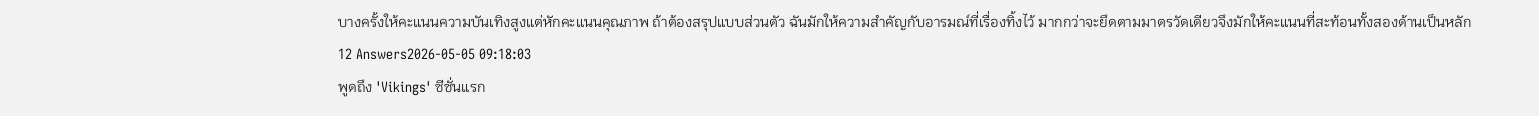บางครั้งให้คะแนนความบันเทิงสูงแต่หักคะแนนคุณภาพ ถ้าต้องสรุปแบบส่วนตัว ฉันมักให้ความสำคัญกับอารมณ์ที่เรื่องทิ้งไว้ มากกว่าจะยึดตามมาตรวัดเดียวจึงมักให้คะแนนที่สะท้อนทั้งสองด้านเป็นหลัก
12 Answers2026-05-05 09:18:03
พูดถึง 'Vikings' ซีซั่นแรก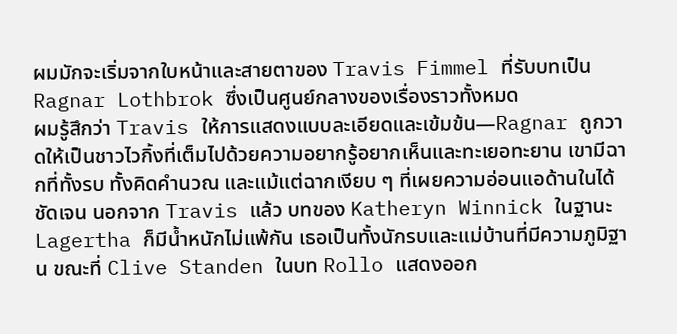ผมมักจะเริ่มจากใบหน้าและสายตาของ Travis Fimmel ที่รับบทเป็น Ragnar Lothbrok ซึ่งเป็นศูนย์กลางของเรื่องราวทั้งหมด
ผมรู้สึกว่า Travis ให้การแสดงแบบละเอียดและเข้มข้น—Ragnar ถูกวาดให้เป็นชาวไวกิ้งที่เต็มไปด้วยความอยากรู้อยากเห็นและทะเยอทะยาน เขามีฉากที่ทั้งรบ ทั้งคิดคำนวณ และแม้แต่ฉากเงียบ ๆ ที่เผยความอ่อนแอด้านในได้ชัดเจน นอกจาก Travis แล้ว บทของ Katheryn Winnick ในฐานะ Lagertha ก็มีน้ำหนักไม่แพ้กัน เธอเป็นทั้งนักรบและแม่บ้านที่มีความภูมิฐาน ขณะที่ Clive Standen ในบท Rollo แสดงออก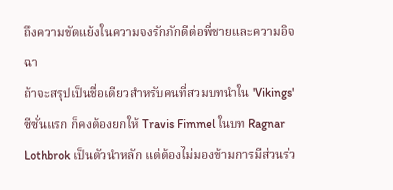ถึงความขัดแย้งในความจงรักภักดีต่อพี่ชายและความอิจฉา
ถ้าจะสรุปเป็นชื่อเดียวสำหรับคนที่สวมบทนำใน 'Vikings' ซีซั่นแรก ก็คงต้องยกให้ Travis Fimmel ในบท Ragnar Lothbrok เป็นตัวนำหลัก แต่ต้องไม่มองข้ามการมีส่วนร่ว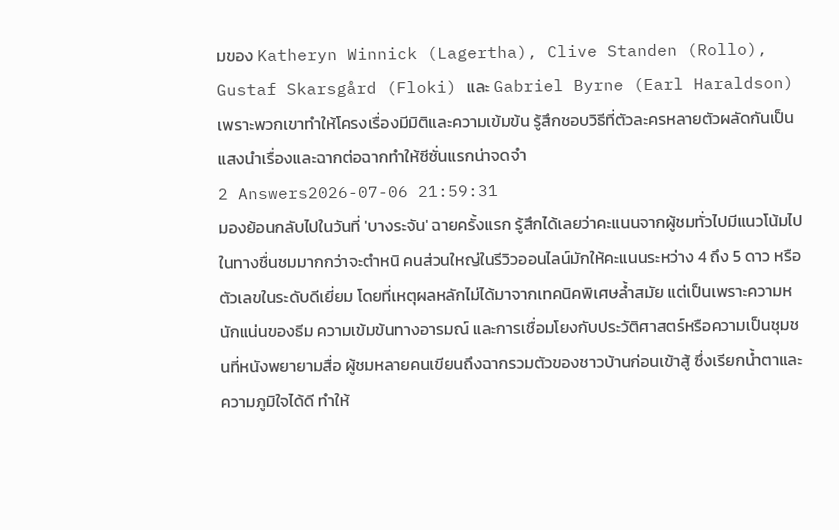มของ Katheryn Winnick (Lagertha), Clive Standen (Rollo), Gustaf Skarsgård (Floki) และ Gabriel Byrne (Earl Haraldson) เพราะพวกเขาทำให้โครงเรื่องมีมิติและความเข้มข้น รู้สึกชอบวิธีที่ตัวละครหลายตัวผลัดกันเป็นแสงนำเรื่องและฉากต่อฉากทำให้ซีซั่นแรกน่าจดจำ
2 Answers2026-07-06 21:59:31
มองย้อนกลับไปในวันที่ 'บางระจัน' ฉายครั้งแรก รู้สึกได้เลยว่าคะแนนจากผู้ชมทั่วไปมีแนวโน้มไปในทางชื่นชมมากกว่าจะตำหนิ คนส่วนใหญ่ในรีวิวออนไลน์มักให้คะแนนระหว่าง 4 ถึง 5 ดาว หรือตัวเลขในระดับดีเยี่ยม โดยที่เหตุผลหลักไม่ได้มาจากเทคนิคพิเศษล้ำสมัย แต่เป็นเพราะความหนักแน่นของธีม ความเข้มข้นทางอารมณ์ และการเชื่อมโยงกับประวัติศาสตร์หรือความเป็นชุมชนที่หนังพยายามสื่อ ผู้ชมหลายคนเขียนถึงฉากรวมตัวของชาวบ้านก่อนเข้าสู้ ซึ่งเรียกน้ำตาและความภูมิใจได้ดี ทำให้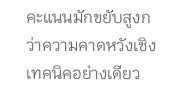คะแนนมักขยับสูงกว่าความคาดหวังเชิงเทคนิคอย่างเดียว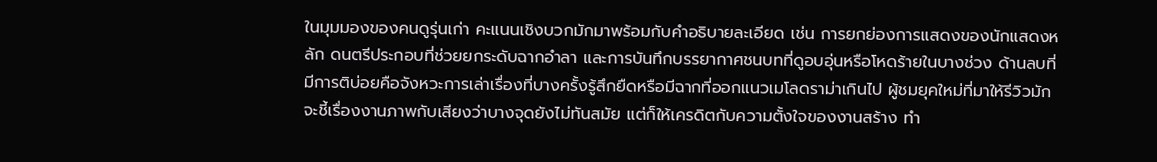ในมุมมองของคนดูรุ่นเก่า คะแนนเชิงบวกมักมาพร้อมกับคำอธิบายละเอียด เช่น การยกย่องการแสดงของนักแสดงหลัก ดนตรีประกอบที่ช่วยยกระดับฉากอำลา และการบันทึกบรรยากาศชนบทที่ดูอบอุ่นหรือโหดร้ายในบางช่วง ด้านลบที่มีการติบ่อยคือจังหวะการเล่าเรื่องที่บางครั้งรู้สึกยืดหรือมีฉากที่ออกแนวเมโลดราม่าเกินไป ผู้ชมยุคใหม่ที่มาให้รีวิวมักจะชี้เรื่องงานภาพกับเสียงว่าบางจุดยังไม่ทันสมัย แต่ก็ให้เครดิตกับความตั้งใจของงานสร้าง ทำ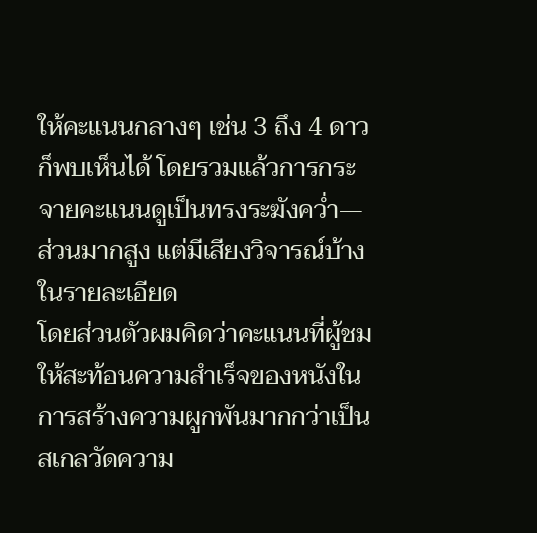ให้คะแนนกลางๆ เช่น 3 ถึง 4 ดาว ก็พบเห็นได้ โดยรวมแล้วการกระจายคะแนนดูเป็นทรงระฆังคว่ำ—ส่วนมากสูง แต่มีเสียงวิจารณ์บ้างในรายละเอียด
โดยส่วนตัวผมคิดว่าคะแนนที่ผู้ชมให้สะท้อนความสำเร็จของหนังในการสร้างความผูกพันมากกว่าเป็นสเกลวัดความ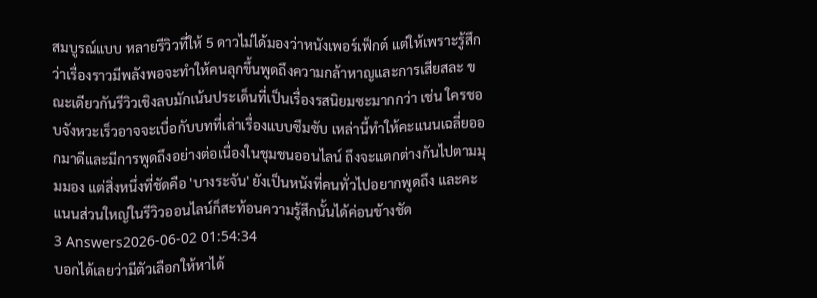สมบูรณ์แบบ หลายรีวิวที่ให้ 5 ดาวไม่ได้มองว่าหนังเพอร์เฟ็กต์ แต่ให้เพราะรู้สึกว่าเรื่องราวมีพลังพอจะทำให้คนลุกขึ้นพูดถึงความกล้าหาญและการเสียสละ ขณะเดียวกันรีวิวเชิงลบมักเน้นประเด็นที่เป็นเรื่องรสนิยมซะมากกว่า เช่น ใครชอบจังหวะเร็วอาจจะเบื่อกับบทที่เล่าเรื่องแบบซึมซับ เหล่านี้ทำให้คะแนนเฉลี่ยออกมาดีและมีการพูดถึงอย่างต่อเนื่องในชุมชนออนไลน์ ถึงจะแตกต่างกันไปตามมุมมอง แต่สิ่งหนึ่งที่ชัดคือ 'บางระจัน' ยังเป็นหนังที่คนทั่วไปอยากพูดถึง และคะแนนส่วนใหญ่ในรีวิวออนไลน์ก็สะท้อนความรู้สึกนั้นได้ค่อนข้างชัด
3 Answers2026-06-02 01:54:34
บอกได้เลยว่ามีตัวเลือกให้หาได้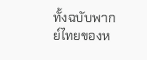ทั้งฉบับพากย์ไทยของห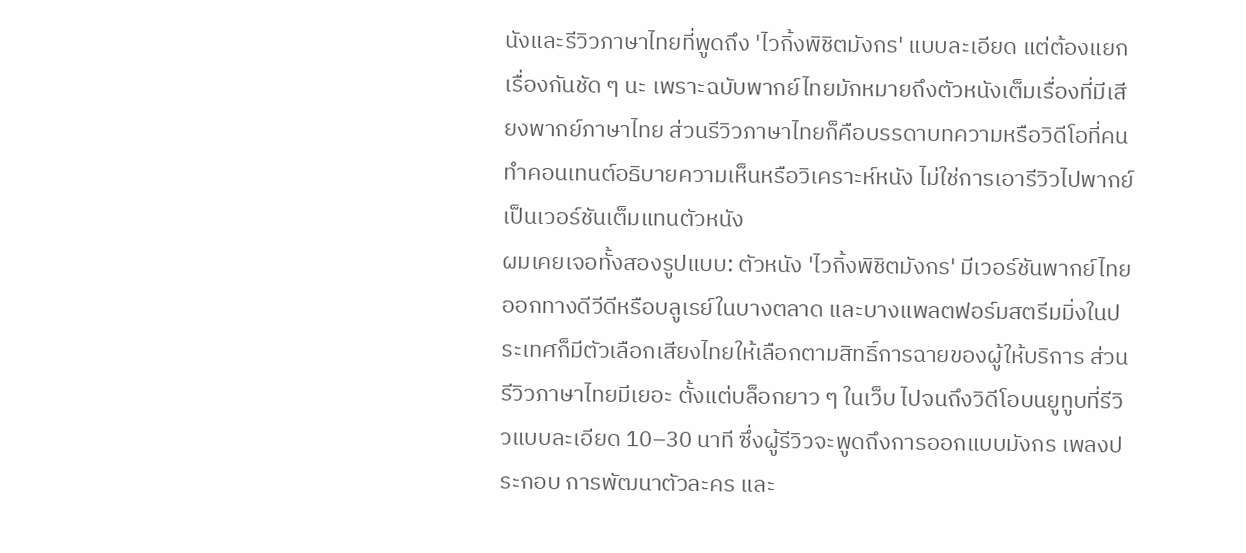นังและรีวิวภาษาไทยที่พูดถึง 'ไวกิ้งพิชิตมังกร' แบบละเอียด แต่ต้องแยกเรื่องกันชัด ๆ นะ เพราะฉบับพากย์ไทยมักหมายถึงตัวหนังเต็มเรื่องที่มีเสียงพากย์ภาษาไทย ส่วนรีวิวภาษาไทยก็คือบรรดาบทความหรือวิดีโอที่คนทำคอนเทนต์อธิบายความเห็นหรือวิเคราะห์หนัง ไม่ใช่การเอารีวิวไปพากย์เป็นเวอร์ชันเต็มแทนตัวหนัง
ผมเคยเจอทั้งสองรูปแบบ: ตัวหนัง 'ไวกิ้งพิชิตมังกร' มีเวอร์ชันพากย์ไทยออกทางดีวีดีหรือบลูเรย์ในบางตลาด และบางแพลตฟอร์มสตรีมมิ่งในประเทศก็มีตัวเลือกเสียงไทยให้เลือกตามสิทธิ์การฉายของผู้ให้บริการ ส่วนรีวิวภาษาไทยมีเยอะ ตั้งแต่บล็อกยาว ๆ ในเว็บ ไปจนถึงวิดีโอบนยูทูบที่รีวิวแบบละเอียด 10–30 นาที ซึ่งผู้รีวิวจะพูดถึงการออกแบบมังกร เพลงประกอบ การพัฒนาตัวละคร และ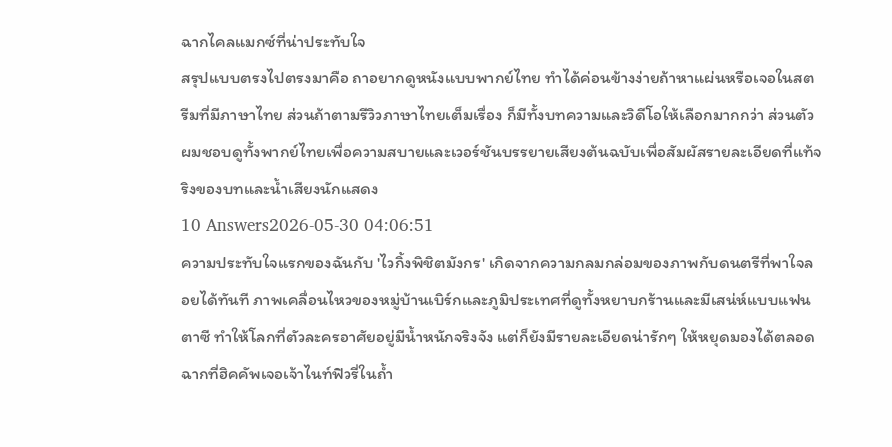ฉากไคลแมกซ์ที่น่าประทับใจ
สรุปแบบตรงไปตรงมาคือ ถาอยากดูหนังแบบพากย์ไทย ทำได้ค่อนข้างง่ายถ้าหาแผ่นหรือเจอในสตรีมที่มีภาษาไทย ส่วนถ้าตามรีวิวภาษาไทยเต็มเรื่อง ก็มีทั้งบทความและวิดีโอให้เลือกมากกว่า ส่วนตัวผมชอบดูทั้งพากย์ไทยเพื่อความสบายและเวอร์ชันบรรยายเสียงต้นฉบับเพื่อสัมผัสรายละเอียดที่แท้จริงของบทและน้ำเสียงนักแสดง
10 Answers2026-05-30 04:06:51
ความประทับใจแรกของฉันกับ 'ไวกิ้งพิชิตมังกร' เกิดจากความกลมกล่อมของภาพกับดนตรีที่พาใจลอยได้ทันที ภาพเคลื่อนไหวของหมู่บ้านเบิร์กและภูมิประเทศที่ดูทั้งหยาบกร้านและมีเสน่ห์แบบแฟนตาซี ทำให้โลกที่ตัวละครอาศัยอยู่มีน้ำหนักจริงจัง แต่ก็ยังมีรายละเอียดน่ารักๆ ให้หยุดมองได้ตลอด ฉากที่ฮิคคัพเจอเจ้าไนท์ฟิวรี่ในถ้ำ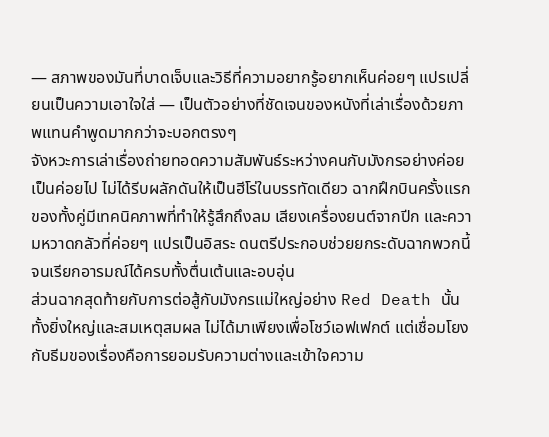— สภาพของมันที่บาดเจ็บและวิธีที่ความอยากรู้อยากเห็นค่อยๆ แปรเปลี่ยนเป็นความเอาใจใส่ — เป็นตัวอย่างที่ชัดเจนของหนังที่เล่าเรื่องด้วยภาพแทนคำพูดมากกว่าจะบอกตรงๆ
จังหวะการเล่าเรื่องถ่ายทอดความสัมพันธ์ระหว่างคนกับมังกรอย่างค่อยเป็นค่อยไป ไม่ได้รีบผลักดันให้เป็นฮีโร่ในบรรทัดเดียว ฉากฝึกบินครั้งแรกของทั้งคู่มีเทคนิคภาพที่ทำให้รู้สึกถึงลม เสียงเครื่องยนต์จากปีก และความหวาดกลัวที่ค่อยๆ แปรเป็นอิสระ ดนตรีประกอบช่วยยกระดับฉากพวกนี้จนเรียกอารมณ์ได้ครบทั้งตื่นเต้นและอบอุ่น
ส่วนฉากสุดท้ายกับการต่อสู้กับมังกรแม่ใหญ่อย่าง Red Death นั้นทั้งยิ่งใหญ่และสมเหตุสมผล ไม่ได้มาเพียงเพื่อโชว์เอฟเฟกต์ แต่เชื่อมโยงกับธีมของเรื่องคือการยอมรับความต่างและเข้าใจความ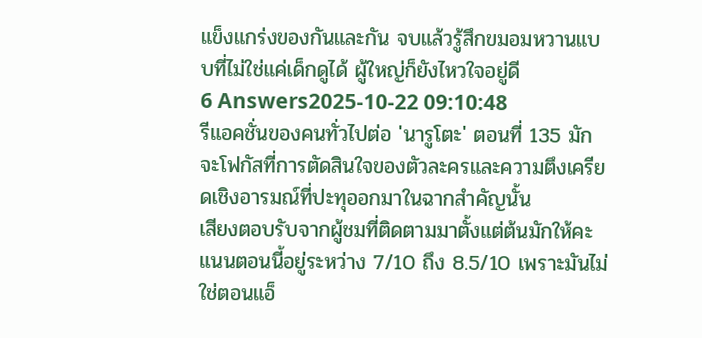แข็งแกร่งของกันและกัน จบแล้วรู้สึกขมอมหวานแบบที่ไม่ใช่แค่เด็กดูได้ ผู้ใหญ่ก็ยังไหวใจอยู่ดี
6 Answers2025-10-22 09:10:48
รีแอคชั่นของคนทั่วไปต่อ 'นารูโตะ' ตอนที่ 135 มักจะโฟกัสที่การตัดสินใจของตัวละครและความตึงเครียดเชิงอารมณ์ที่ปะทุออกมาในฉากสำคัญนั้น
เสียงตอบรับจากผู้ชมที่ติดตามมาตั้งแต่ต้นมักให้คะแนนตอนนี้อยู่ระหว่าง 7/10 ถึง 8.5/10 เพราะมันไม่ใช่ตอนแอ็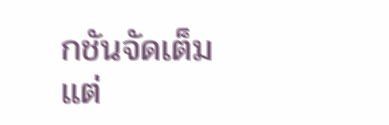กชันจัดเต็ม แต่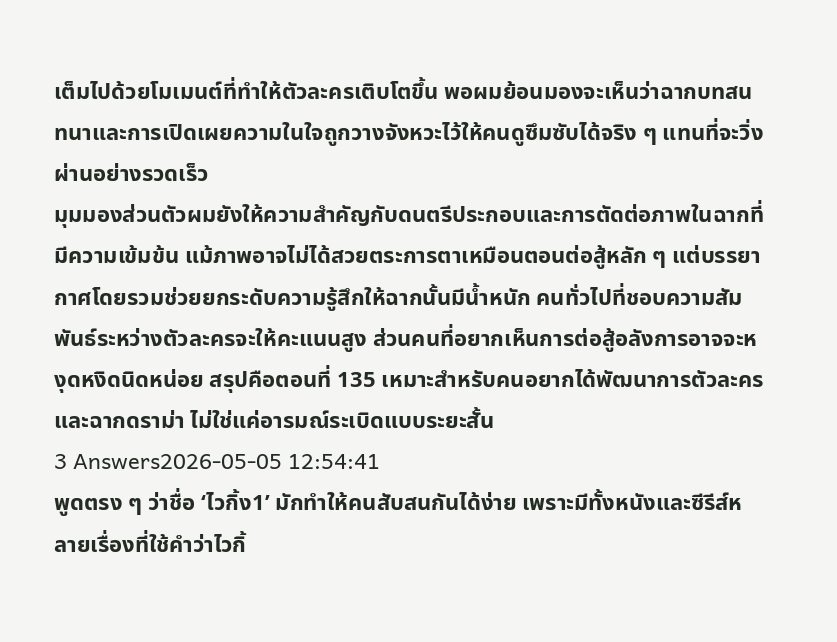เต็มไปด้วยโมเมนต์ที่ทำให้ตัวละครเติบโตขึ้น พอผมย้อนมองจะเห็นว่าฉากบทสนทนาและการเปิดเผยความในใจถูกวางจังหวะไว้ให้คนดูซึมซับได้จริง ๆ แทนที่จะวิ่งผ่านอย่างรวดเร็ว
มุมมองส่วนตัวผมยังให้ความสำคัญกับดนตรีประกอบและการตัดต่อภาพในฉากที่มีความเข้มข้น แม้ภาพอาจไม่ได้สวยตระการตาเหมือนตอนต่อสู้หลัก ๆ แต่บรรยากาศโดยรวมช่วยยกระดับความรู้สึกให้ฉากนั้นมีน้ำหนัก คนทั่วไปที่ชอบความสัมพันธ์ระหว่างตัวละครจะให้คะแนนสูง ส่วนคนที่อยากเห็นการต่อสู้อลังการอาจจะหงุดหงิดนิดหน่อย สรุปคือตอนที่ 135 เหมาะสำหรับคนอยากได้พัฒนาการตัวละครและฉากดราม่า ไม่ใช่แค่อารมณ์ระเบิดแบบระยะสั้น
3 Answers2026-05-05 12:54:41
พูดตรง ๆ ว่าชื่อ ‘ไวกิ้ง1’ มักทำให้คนสับสนกันได้ง่าย เพราะมีทั้งหนังและซีรีส์หลายเรื่องที่ใช้คำว่าไวกิ้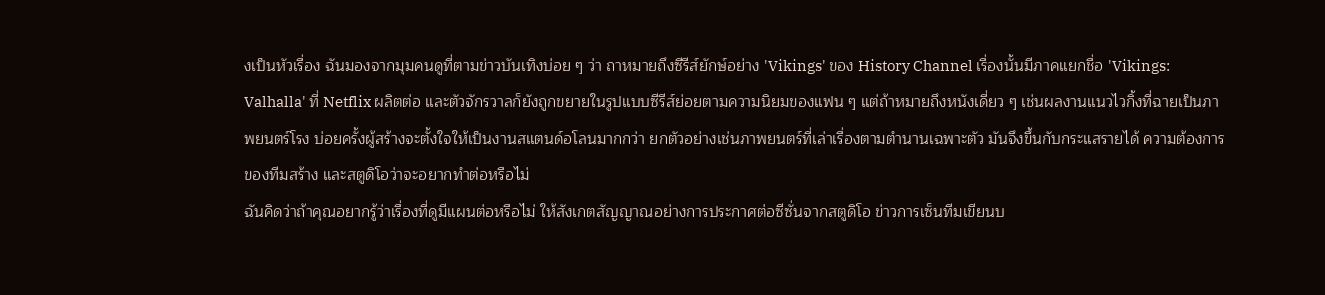งเป็นหัวเรื่อง ฉันมองจากมุมคนดูที่ตามข่าวบันเทิงบ่อย ๆ ว่า ถาหมายถึงซีรีส์ยักษ์อย่าง 'Vikings' ของ History Channel เรื่องนั้นมีภาคแยกชื่อ 'Vikings: Valhalla' ที่ Netflix ผลิตต่อ และตัวจักรวาลก็ยังถูกขยายในรูปแบบซีรีส์ย่อยตามความนิยมของแฟน ๆ แต่ถ้าหมายถึงหนังเดี่ยว ๆ เช่นผลงานแนวไวกิ้งที่ฉายเป็นภาพยนตร์โรง บ่อยครั้งผู้สร้างจะตั้งใจให้เป็นงานสแตนด์อโลนมากกว่า ยกตัวอย่างเช่นภาพยนตร์ที่เล่าเรื่องตามตำนานเฉพาะตัว มันจึงขึ้นกับกระแสรายได้ ความต้องการของทีมสร้าง และสตูดิโอว่าจะอยากทำต่อหรือไม่
ฉันคิดว่าถ้าคุณอยากรู้ว่าเรื่องที่ดูมีแผนต่อหรือไม่ ให้สังเกตสัญญาณอย่างการประกาศต่อซีซั่นจากสตูดิโอ ข่าวการเซ็นทีมเขียนบ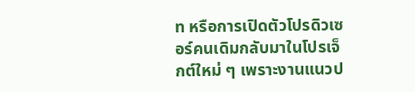ท หรือการเปิดตัวโปรดิวเซอร์คนเดิมกลับมาในโปรเจ็กต์ใหม่ ๆ เพราะงานแนวป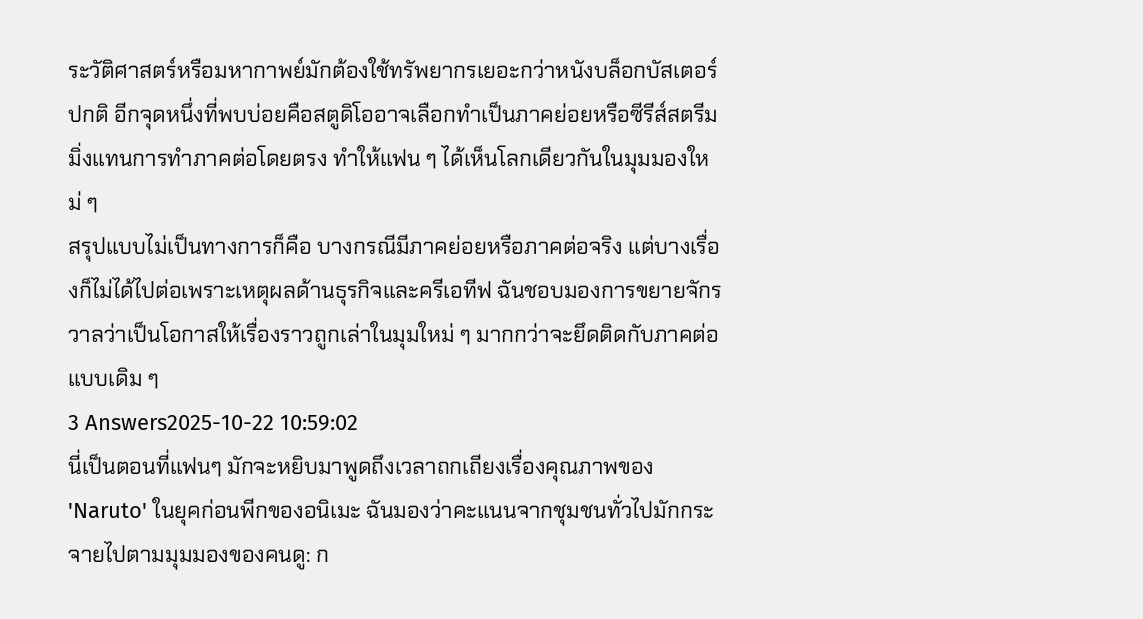ระวัติศาสตร์หรือมหากาพย์มักต้องใช้ทรัพยากรเยอะกว่าหนังบล็อกบัสเตอร์ปกติ อีกจุดหนึ่งที่พบบ่อยคือสตูดิโออาจเลือกทำเป็นภาคย่อยหรือซีรีส์สตรีมมิ่งแทนการทำภาคต่อโดยตรง ทำให้แฟน ๆ ได้เห็นโลกเดียวกันในมุมมองใหม่ ๆ
สรุปแบบไม่เป็นทางการก็คือ บางกรณีมีภาคย่อยหรือภาคต่อจริง แต่บางเรื่องก็ไม่ได้ไปต่อเพราะเหตุผลด้านธุรกิจและครีเอทีฟ ฉันชอบมองการขยายจักรวาลว่าเป็นโอกาสให้เรื่องราวถูกเล่าในมุมใหม่ ๆ มากกว่าจะยึดติดกับภาคต่อแบบเดิม ๆ
3 Answers2025-10-22 10:59:02
นี่เป็นตอนที่แฟนๆ มักจะหยิบมาพูดถึงเวลาถกเถียงเรื่องคุณภาพของ 'Naruto' ในยุคก่อนพีกของอนิเมะ ฉันมองว่าคะแนนจากชุมชนทั่วไปมักกระจายไปตามมุมมองของคนดู: ก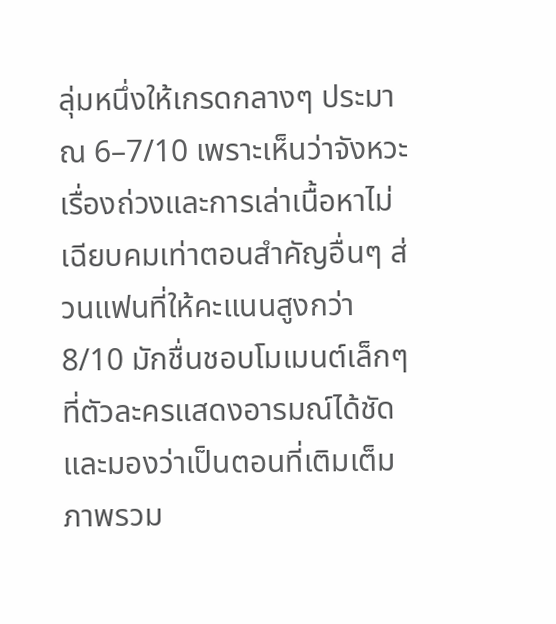ลุ่มหนึ่งให้เกรดกลางๆ ประมาณ 6–7/10 เพราะเห็นว่าจังหวะเรื่องถ่วงและการเล่าเนื้อหาไม่เฉียบคมเท่าตอนสำคัญอื่นๆ ส่วนแฟนที่ให้คะแนนสูงกว่า 8/10 มักชื่นชอบโมเมนต์เล็กๆ ที่ตัวละครแสดงอารมณ์ได้ชัด และมองว่าเป็นตอนที่เติมเต็มภาพรวม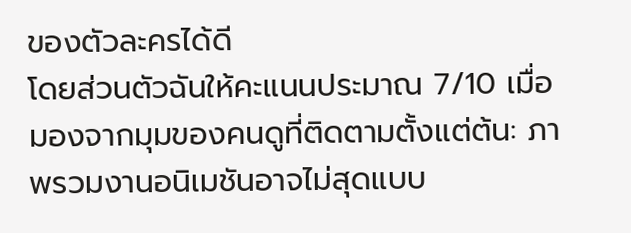ของตัวละครได้ดี
โดยส่วนตัวฉันให้คะแนนประมาณ 7/10 เมื่อมองจากมุมของคนดูที่ติดตามตั้งแต่ต้น: ภาพรวมงานอนิเมชันอาจไม่สุดแบบ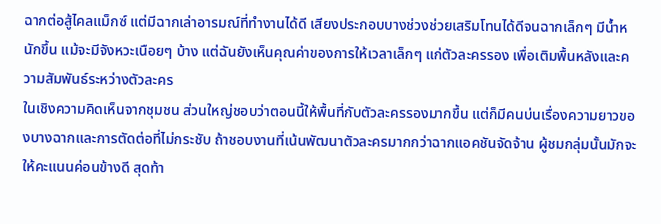ฉากต่อสู้ไคลแม็กซ์ แต่มีฉากเล่าอารมณ์ที่ทำงานได้ดี เสียงประกอบบางช่วงช่วยเสริมโทนได้ดีจนฉากเล็กๆ มีน้ำหนักขึ้น แม้จะมีจังหวะเนือยๆ บ้าง แต่ฉันยังเห็นคุณค่าของการให้เวลาเล็กๆ แก่ตัวละครรอง เพื่อเติมพื้นหลังและความสัมพันธ์ระหว่างตัวละคร
ในเชิงความคิดเห็นจากชุมชน ส่วนใหญ่ชอบว่าตอนนี้ให้พื้นที่กับตัวละครรองมากขึ้น แต่ก็มีคนบ่นเรื่องความยาวของบางฉากและการตัดต่อที่ไม่กระชับ ถ้าชอบงานที่เน้นพัฒนาตัวละครมากกว่าฉากแอคชันจัดจ้าน ผู้ชมกลุ่มนั้นมักจะให้คะแนนค่อนข้างดี สุดท้า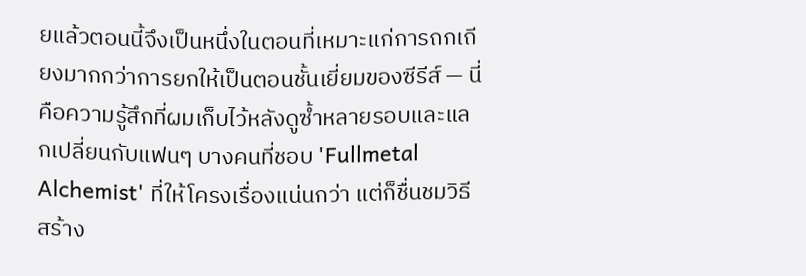ยแล้วตอนนี้จึงเป็นหนึ่งในตอนที่เหมาะแก่การถกเถียงมากกว่าการยกให้เป็นตอนชั้นเยี่ยมของซีรีส์ — นี่คือความรู้สึกที่ผมเก็บไว้หลังดูซ้ำหลายรอบและแลกเปลี่ยนกับแฟนๆ บางคนที่ชอบ 'Fullmetal Alchemist' ที่ให้โครงเรื่องแน่นกว่า แต่ก็ชื่นชมวิธีสร้าง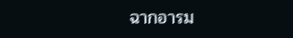ฉากอารม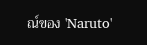ณ์ของ 'Naruto'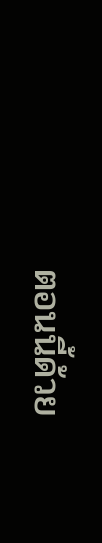ตอนนี้ด้วย